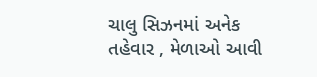ચાલુ સિઝનમાં અનેક તહેવાર , મેળાઓ આવી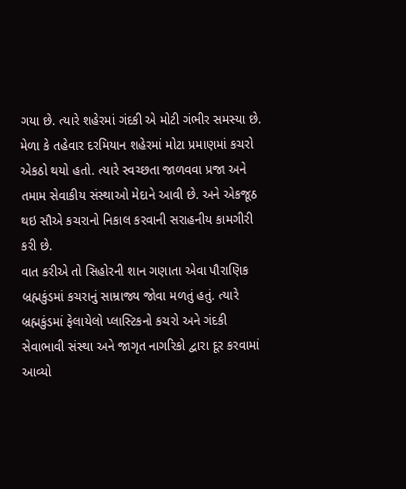ગયા છે. ત્યારે શહેરમાં ગંદકી એ મોટી ગંભીર સમસ્યા છે. મેળા કે તહેવાર દરમિયાન શહેરમાં મોટા પ્રમાણમાં કચરો એકઠો થયો હતો. ત્યારે સ્વચ્છતા જાળવવા પ્રજા અને તમામ સેવાકીય સંસ્થાઓ મેદાને આવી છે. અને એકજૂઠ થઇ સૌએ કચરાનો નિકાલ કરવાની સરાહનીય કામગીરી કરી છે.
વાત કરીએ તો સિહોરની શાન ગણાતા એવા પૌરાણિક બ્રહ્મકુંડમાં કચરાનું સામ્રાજ્ય જોવા મળતું હતું. ત્યારે બ્રહ્મકુંડમાં ફેલાયેલો પ્લાસ્ટિકનો કચરો અને ગંદકી સેવાભાવી સંસ્થા અને જાગૃત નાગરિકો દ્વારા દૂર કરવામાં આવ્યો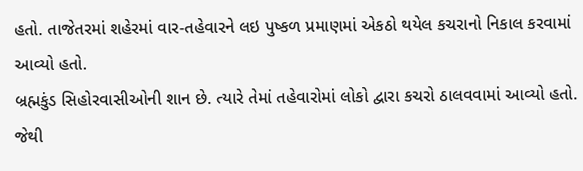હતો. તાજેતરમાં શહેરમાં વાર-તહેવારને લઇ પુષ્કળ પ્રમાણમાં એકઠો થયેલ કચરાનો નિકાલ કરવામાં આવ્યો હતો.
બ્રહ્મકુંડ સિહોરવાસીઓની શાન છે. ત્યારે તેમાં તહેવારોમાં લોકો દ્વારા કચરો ઠાલવવામાં આવ્યો હતો. જેથી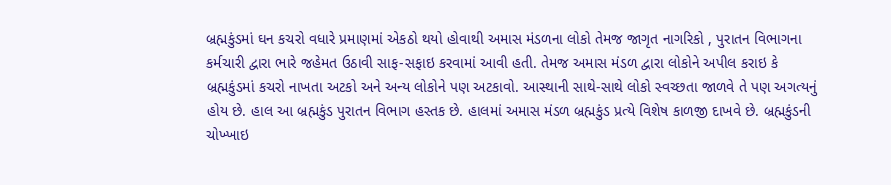બ્રહ્મકુંડમાં ઘન કચરો વધારે પ્રમાણમાં એકઠો થયો હોવાથી અમાસ મંડળના લોકો તેમજ જાગૃત નાગરિકો , પુરાતન વિભાગના કર્મચારી દ્વારા ભારે જહેમત ઉઠાવી સાફ-સફાઇ કરવામાં આવી હતી. તેમજ અમાસ મંડળ દ્વારા લોકોને અપીલ કરાઇ કે બ્રહ્મકુંડમાં કચરો નાખતા અટકો અને અન્ય લોકોને પણ અટકાવો. આસ્થાની સાથે-સાથે લોકો સ્વચ્છતા જાળવે તે પણ અગત્યનું હોય છે. હાલ આ બ્રહ્મકુંડ પુરાતન વિભાગ હસ્તક છે. હાલમાં અમાસ મંડળ બ્રહ્મકુંડ પ્રત્યે વિશેષ કાળજી દાખવે છે. બ્રહ્મકુંડની ચોખ્ખાઇ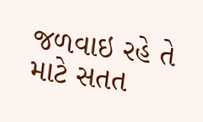જળવાઇ રહે તે માટે સતત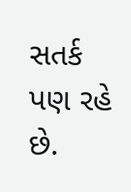સતર્ક પણ રહે છે.